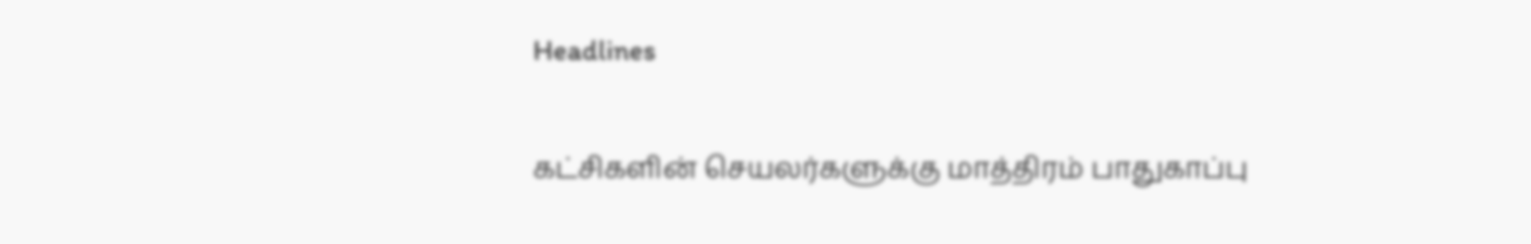Headlines

கட்சிகளின் செயலர்களுக்கு மாத்திரம் பாதுகாப்பு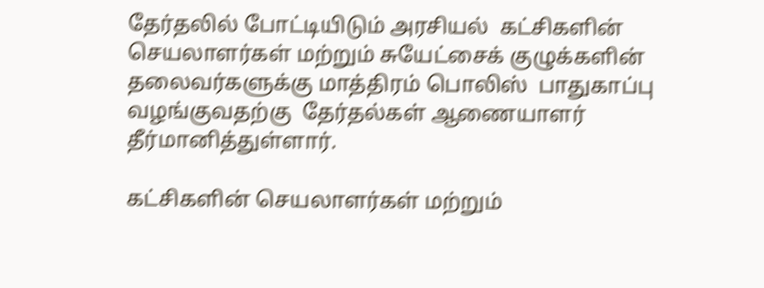தேர்தலில் போட்டியிடும் அரசியல்  கட்சிகளின் செயலாளர்கள் மற்றும் சுயேட்சைக் குழுக்களின் தலைவர்களுக்கு மாத்திரம் பொலிஸ்  பாதுகாப்பு வழங்குவதற்கு  தேர்தல்கள் ஆணையாளர் தீர்மானித்துள்ளார்.

கட்சிகளின் செயலாளர்கள் மற்றும்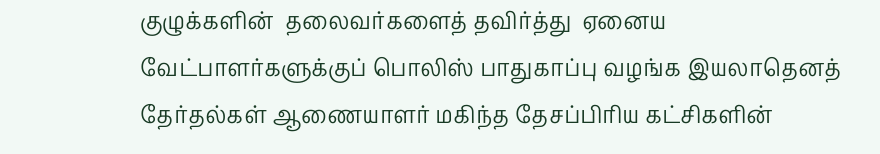குழுக்களின்  தலைவர்களைத் தவிர்த்து  ஏனைய வேட்பாளர்களுக்குப் பொலிஸ் பாதுகாப்பு வழங்க இயலாதெனத் தேர்தல்கள் ஆணையாளர் மகிந்த தேசப்பிரிய கட்சிகளின்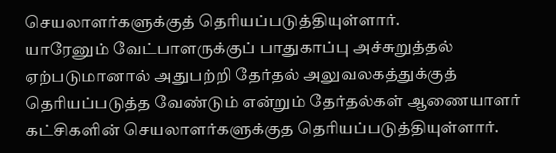செயலாளர்களுக்குத் தெரியப்படுத்தியுள்ளார்.
யாரேனும் வேட்பாளருக்குப் பாதுகாப்பு அச்சுறுத்தல் ஏற்படுமானால் அதுபற்றி தேர்தல் அலுவலகத்துக்குத் தெரியப்படுத்த வேண்டும் என்றும் தேர்தல்கள் ஆணையாளர் கட்சிகளின் செயலாளர்களுக்குத தெரியப்படுத்தியுள்ளார்.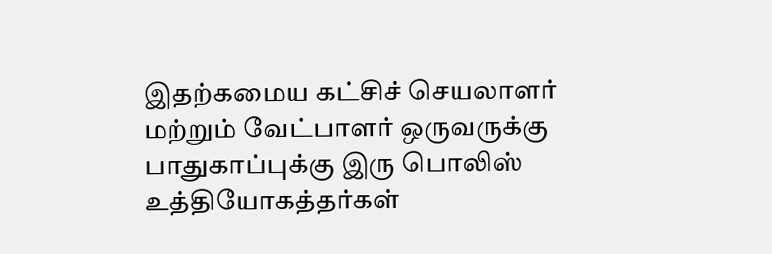இதற்கமைய கட்சிச் செயலாளர் மற்றும் வேட்பாளர் ஒருவருக்கு பாதுகாப்புக்கு இரு பொலிஸ் உத்தியோகத்தர்கள்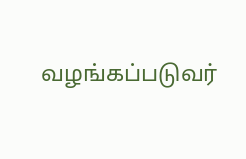வழங்கப்படுவர்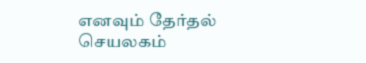எனவும் தேர்தல் செயலகம்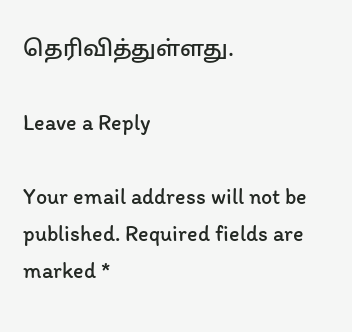தெரிவித்துள்ளது.

Leave a Reply

Your email address will not be published. Required fields are marked *